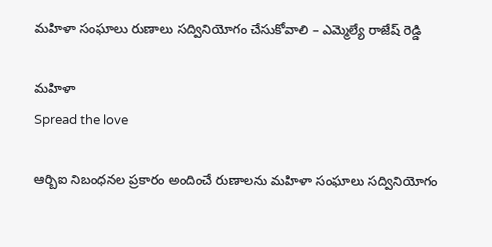మహిళా సంఘాలు రుణాలు సద్వినియోగం చేసుకోవాలి – ఎమ్మెల్యే రాజేష్ రెడ్డి

మహిళా
Spread the love

ఆర్బిఐ నిబంధనల ప్రకారం అందించే రుణాలను మహిళా సంఘాలు సద్వినియోగం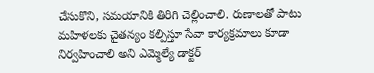చేసుకొని, సమయానికి తిరిగి చెల్లించాలి. రుణాలతో పాటు మహిళలకు చైతన్యం కల్పిస్తూ సేవా కార్యక్రమాలు కూడా నిర్వహించాలి అని ఎమ్మెల్యే డాక్టర్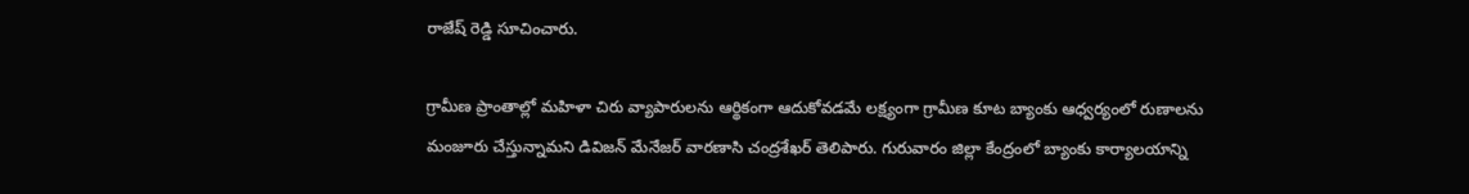రాజేష్ రెడ్డి సూచించారు.

గ్రామీణ ప్రాంతాల్లో మహిళా చిరు వ్యాపారులను ఆర్థికంగా ఆదుకోవడమే లక్ష్యంగా గ్రామీణ కూట బ్యాంకు ఆధ్వర్యంలో రుణాలను మంజూరు చేస్తున్నామని డివిజన్ మేనేజర్ వారణాసి చంద్రశేఖర్ తెలిపారు. గురువారం జిల్లా కేంద్రంలో బ్యాంకు కార్యాలయాన్ని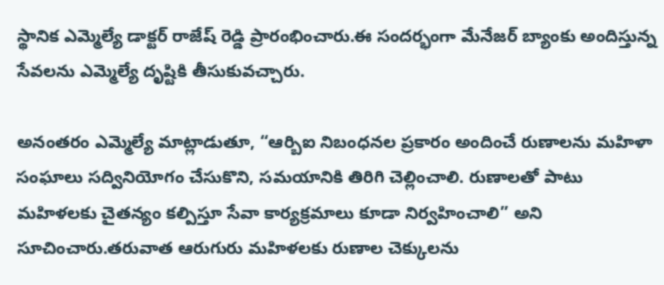స్థానిక ఎమ్మెల్యే డాక్టర్ రాజేష్ రెడ్డి ప్రారంభించారు.ఈ సందర్భంగా మేనేజర్ బ్యాంకు అందిస్తున్న సేవలను ఎమ్మెల్యే దృష్టికి తీసుకువచ్చారు.

అనంతరం ఎమ్మెల్యే మాట్లాడుతూ, “ఆర్బిఐ నిబంధనల ప్రకారం అందించే రుణాలను మహిళా సంఘాలు సద్వినియోగం చేసుకొని, సమయానికి తిరిగి చెల్లించాలి. రుణాలతో పాటు మహిళలకు చైతన్యం కల్పిస్తూ సేవా కార్యక్రమాలు కూడా నిర్వహించాలి” అని సూచించారు.తరువాత ఆరుగురు మహిళలకు రుణాల చెక్కులను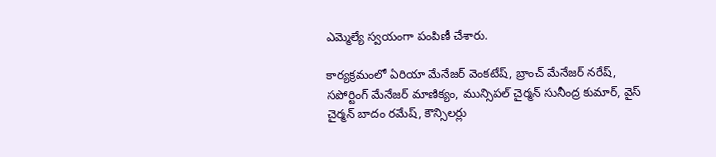ఎమ్మెల్యే స్వయంగా పంపిణీ చేశారు.

కార్యక్రమంలో ఏరియా మేనేజర్ వెంకటేష్, బ్రాంచ్ మేనేజర్ నరేష్, సపోర్టింగ్ మేనేజర్ మాణిక్యం, మున్సిపల్ చైర్మన్ సునీంద్ర కుమార్, వైస్ చైర్మన్ బాదం రమేష్, కౌన్సిలర్లు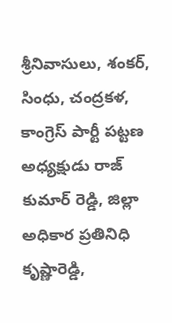శ్రీనివాసులు, శంకర్, సింధు, చంద్రకళ, కాంగ్రెస్ పార్టీ పట్టణ అధ్యక్షుడు రాజ్ కుమార్ రెడ్డి, జిల్లా అధికార ప్రతినిధి కృష్ణారెడ్డి,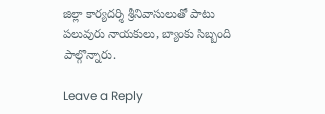జిల్లా కార్యదర్శి శ్రీనివాసులుతో పాటు పలువురు నాయకులు, బ్యాంకు సిబ్బంది పాల్గొన్నారు.

Leave a Reply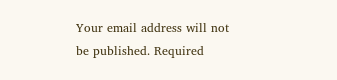Your email address will not be published. Required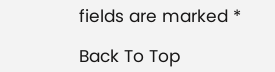fields are marked *

Back To Top